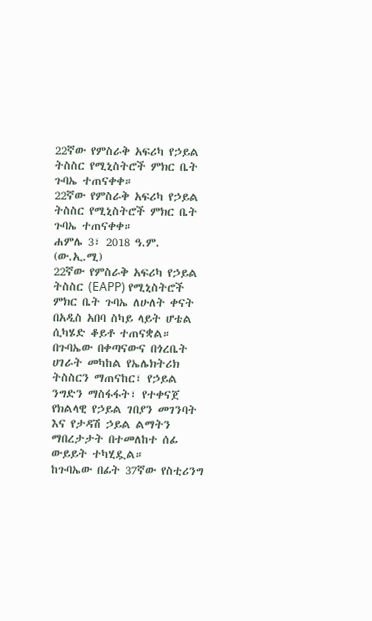22ኛው የምስራቅ አፍሪካ የኃይል ትስስር የሚኒስትሮች ምክር ቤት ጉባኤ ተጠናቀቀ።
22ኛው የምስራቅ አፍሪካ የኃይል ትስስር የሚኒስትሮች ምክር ቤት ጉባኤ ተጠናቀቀ።
ሐምሌ 3፣ 2018 ዓ.ም. (ው.ኢ.ሚ)
22ኛው የምስራቅ አፍሪካ የኃይል ትስስር (EAPP) የሚኒስትሮች ምክር ቤት ጉባኤ ለሁለት ቀናት በአዲስ አበባ ስካይ ላይት ሆቴል ሲካሄድ ቆይቶ ተጠናቋል።
በጉባኤው በቀጣናውና በጎረቤት ሀገራት መካከል የኤሌክትሪክ ትስስርን ማጠናከር፣ የኃይል ንግድን ማስፋፋት፣ የተቀናጀ የክልላዊ የኃይል ገበያን መገንባት እና የታዳሽ ኃይል ልማትን ማበረታታት በተመለከተ ሰፊ ውይይት ተካሂዷል።
ከጉባኤው በፊት 37ኛው የስቲሪንግ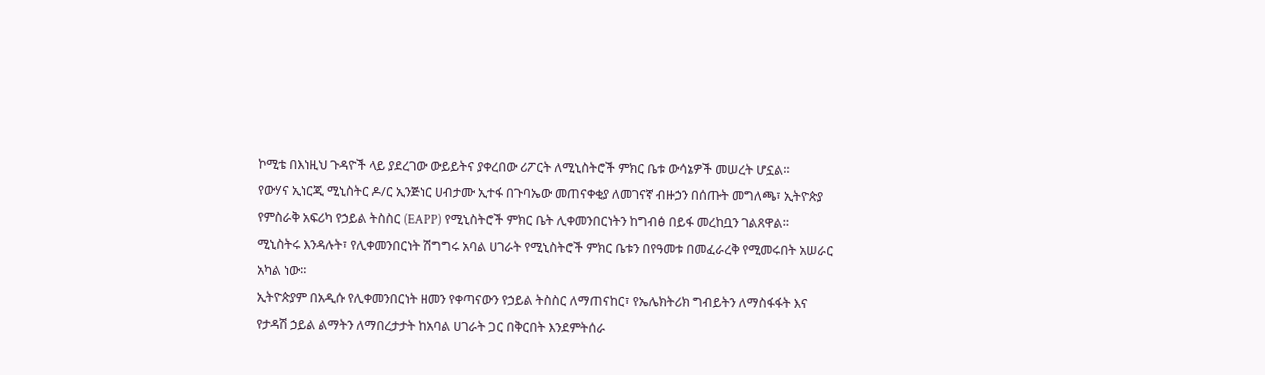ኮሚቴ በእነዚህ ጉዳዮች ላይ ያደረገው ውይይትና ያቀረበው ሪፖርት ለሚኒስትሮች ምክር ቤቱ ውሳኔዎች መሠረት ሆኗል።
የውሃና ኢነርጂ ሚኒስትር ዶ/ር ኢንጅነር ሀብታሙ ኢተፋ በጉባኤው መጠናቀቂያ ለመገናኛ ብዙኃን በሰጡት መግለጫ፣ ኢትዮጵያ የምስራቅ አፍሪካ የኃይል ትስስር (EAPP) የሚኒስትሮች ምክር ቤት ሊቀመንበርነትን ከግብፅ በይፋ መረከቧን ገልጸዋል።
ሚኒስትሩ እንዳሉት፣ የሊቀመንበርነት ሽግግሩ አባል ሀገራት የሚኒስትሮች ምክር ቤቱን በየዓመቱ በመፈራረቅ የሚመሩበት አሠራር አካል ነው።
ኢትዮጵያም በአዲሱ የሊቀመንበርነት ዘመን የቀጣናውን የኃይል ትስስር ለማጠናከር፣ የኤሌክትሪክ ግብይትን ለማስፋፋት እና የታዳሽ ኃይል ልማትን ለማበረታታት ከአባል ሀገራት ጋር በቅርበት እንደምትሰራ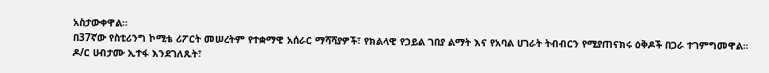አስታውቀዋል።
በ37ኛው የስቲሪንግ ኮሚቴ ሪፖርት መሠረትም የተቋማዊ አሰራር ማሻሻያዎች፣ የክልላዊ የኃይል ገበያ ልማት እና የአባል ሀገራት ትብብርን የሚያጠናክሩ ዕቅዶች በጋራ ተገምግመዋል።
ዶ/ር ሀብታሙ ኢተፋ እንደገለጹት፣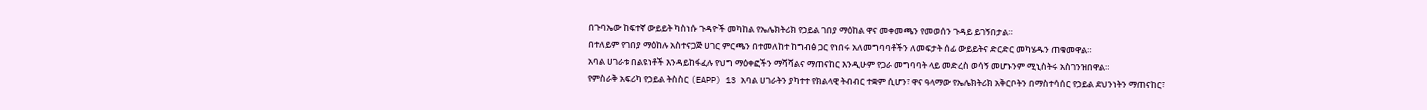በጉባኤው ከፍተኛ ውይይት ካስነሱ ጉዳዮች መካከል የኤሌክትሪክ የኃይል ገበያ ማዕከል ዋና መቀመጫን የመወሰን ጉዳይ ይገኝበታል።
በተለይም የገበያ ማዕከሉ አስተናጋጅ ሀገር ምርጫን በተመለከተ ከግብፅ ጋር የነበሩ አለመግባባቶችን ለመፍታት ሰፊ ውይይትና ድርድር መካሄዱን ጠቁመዋል።
አባል ሀገራቱ በልዩነቶች እንዳይከፋፈሉ የህግ ማዕቀፎችን ማሻሻልና ማጠናከር እንዲሁም የጋራ መግባባት ላይ መድረስ ወሳኝ መሆኑንም ሚኒስትሩ አስገንዝበዋል።
የምስራቅ አፍሪካ የኃይል ትስስር (EAPP) 13 አባል ሀገራትን ያካተተ የክልላዊ ትብብር ተቋም ሲሆን፣ ዋና ዓላማው የኤሌክትሪክ አቅርቦትን በማስተሳሰር የኃይል ደህንነትን ማጠናከር፣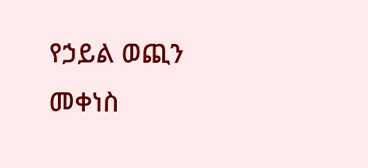የኃይል ወጪን መቀነስ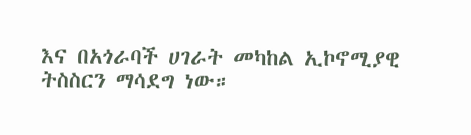እና በአጎራባች ሀገራት መካከል ኢኮኖሚያዊ ትስስርን ማሳደግ ነው።